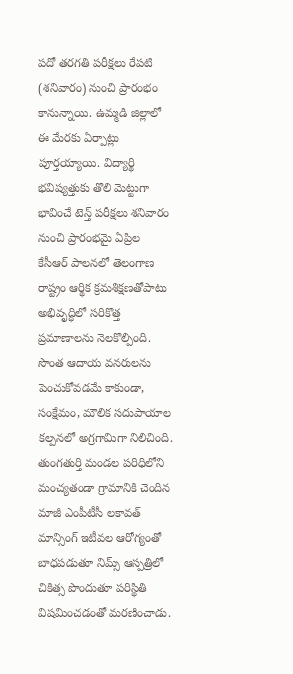పదో తరగతి పరీక్షలు రేపటి (శనివారం) నుంచి ప్రారంభం కానున్నాయి. ఉమ్మడి జిల్లాలో ఈ మేరకు ఏర్పాట్లు పూర్తయ్యాయి. విద్యార్థి భవిష్యత్తుకు తొలి మెట్టుగా భావించే టెన్త్ పరీక్షలు శనివారం నుంచి ప్రారంభమై ఏప్రిల
కేసీఆర్ పాలనలో తెలంగాణ రాష్ట్రం ఆర్థిక క్రమశిక్షణతోపాటు అభివృద్ధిలో సరికొత్త ప్రమాణాలను నెలకొల్పింది. సొంత ఆదాయ వనరులను పెంచుకోవడమే కాకుండా, సంక్షేమం, మౌలిక సదుపాయాల కల్పనలో అగ్రగామిగా నిలిచింది.
తుంగతుర్తి మండల పరిధిలోని మంచ్యతండా గ్రామానికి చెందిన మాజీ ఎంపీటీసీ లకావత్ మాన్సింగ్ ఇటీవల ఆరోగ్యంతో బాధపడుతూ నిమ్స్ ఆస్పత్రిలో చికిత్స పొందుతూ పరిస్థితి విషమించడంతో మరణించాడు.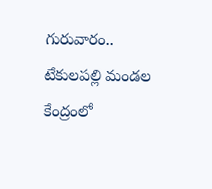గురువారం..
టేకులపల్లి మండల కేంద్రంలో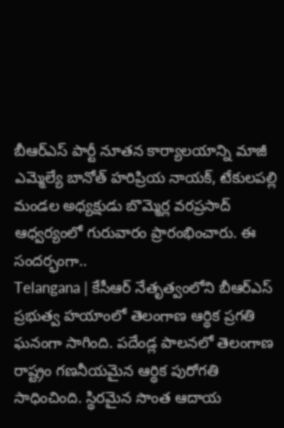బీఆర్ఎస్ పార్టీ నూతన కార్యాలయాన్ని మాజీ ఎమ్మెల్యే బానోత్ హరిప్రియ నాయక్, టేకులపల్లి మండల అధ్యక్షుడు బొమ్మెర్ల వరప్రసాద్ ఆధ్వర్యంలో గురువారం ప్రారంభించారు. ఈ సందర్భంగా..
Telangana | కేసీఆర్ నేతృత్వంలోని బీఆర్ఎస్ ప్రభుత్వ హయాంలో తెలంగాణ ఆర్థిక ప్రగతి ఘనంగా సాగింది. పదేండ్ల పాలనలో తెలంగాణ రాష్ట్రం గణనీయమైన ఆర్థిక పురోగతి సాధించింది. స్థిరమైన సొంత ఆదాయ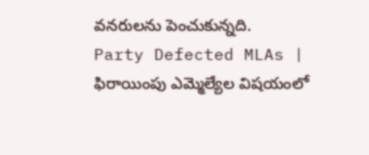వనరులను పెంచుకున్నది.
Party Defected MLAs | ఫిరాయింపు ఎమ్మెల్యేల విషయంలో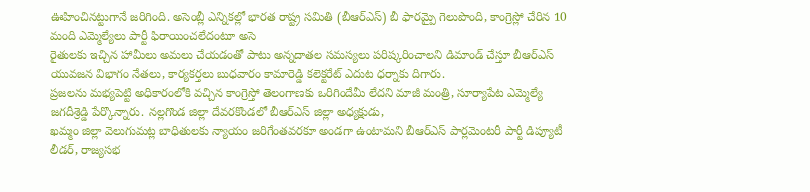ఊహించినట్టుగానే జరిగింది. అసెంబ్లీ ఎన్నికల్లో భారత రాష్ట్ర సమితి (బీఆర్ఎస్) బీ ఫారమ్పై గెలుపొంది, కాంగ్రెస్లో చేరిన 10 మంది ఎమ్మెల్యేలు పార్టీ ఫిరాయించలేదంటూ అసె
రైతులకు ఇచ్చిన హామీలు అమలు చేయడంతో పాటు అన్నదాతల సమస్యలు పరిష్కరించాలని డిమాండ్ చేస్తూ బీఆర్ఎస్ యువజన విభాగం నేతలు, కార్యకర్తలు బుధవారం కామారెడ్డి కలెక్టరేట్ ఎదుట ధర్నాకు దిగారు.
ప్రజలను మభ్యపెట్టి అధికారంలోకి వచ్చిన కాంగ్రెస్తో తెలంగాణకు ఒరిగిందేమీ లేదని మాజీ మంత్రి, సూర్యాపేట ఎమ్మెల్యే జగదీశ్రెడ్డి పేర్కొన్నారు. నల్లగొండ జిల్లా దేవరకొండలో బీఆర్ఎస్ జిల్లా అధ్యక్షుడు,
ఖమ్మం జిల్లా వెలుగుమట్ల బాధితులకు న్యాయం జరిగేంతవరకూ అండగా ఉంటామని బీఆర్ఎస్ పార్లమెంటరీ పార్టీ డిప్యూటీ లీడర్, రాజ్యసభ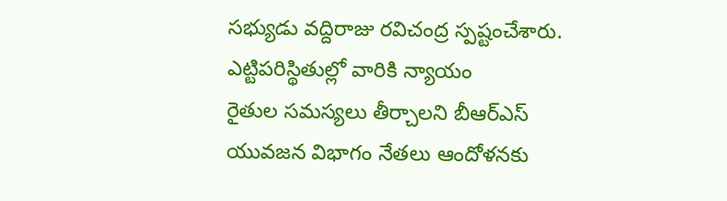సభ్యుడు వద్దిరాజు రవిచంద్ర స్పష్టంచేశారు. ఎట్టిపరిస్థితుల్లో వారికి న్యాయం
రైతుల సమస్యలు తీర్చాలని బీఆర్ఎస్ యువజన విభాగం నేతలు ఆందోళనకు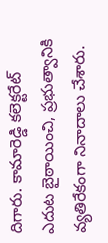దిగారు. కామారెడ్డి కలెక్టరేట్ ఎదుట బైఠాయించి, ప్రభుత్వానికి వ్యతిరేకంగా నినాదాలు చేశారు.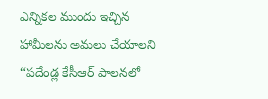ఎన్నికల ముందు ఇచ్చిన హామీలను అమలు చేయాలని
“పదేండ్ల కేసీఆర్ పాలనలో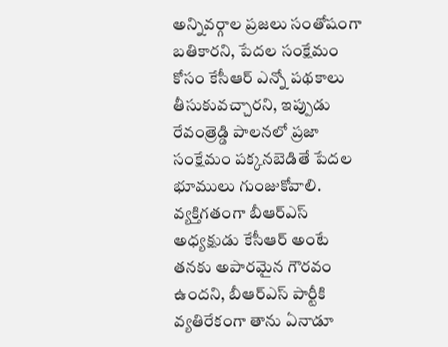అన్నివర్గాల ప్రజలు సంతోషంగా బతికారని, పేదల సంక్షేమం కోసం కేసీఆర్ ఎన్నో పథకాలు తీసుకువచ్చారని, ఇప్పుడు రేవంత్రెడ్డి పాలనలో ప్రజా సంక్షేమం పక్కనబెడితే పేదల భూములు గుంజుకోవాలి.
వ్యక్తిగతంగా బీఆర్ఎస్ అధ్యక్షుడు కేసీఆర్ అంటే తనకు అపారమైన గౌరవం ఉందని, బీఆర్ఎస్ పార్టీకి వ్యతిరేకంగా తాను ఏనాడూ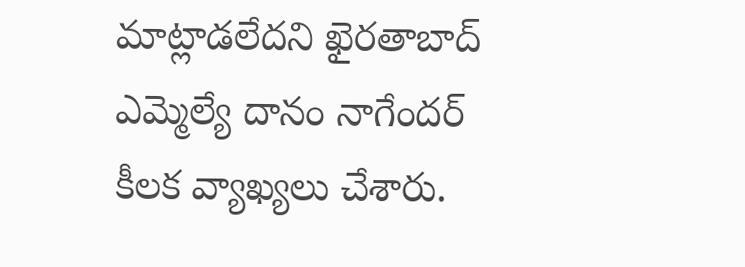మాట్లాడలేదని ఖైరతాబాద్ ఎమ్మెల్యే దానం నాగేందర్ కీలక వ్యాఖ్యలు చేశారు.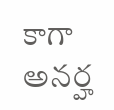కాగా అనర్హ